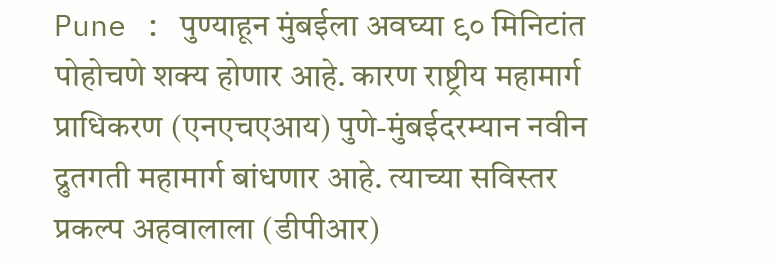Pune : पुण्याहून मुंबईला अवघ्या ९० मिनिटांत पोहोचणे शक्य होणार आहे. कारण राष्ट्रीय महामार्ग प्राधिकरण (एनएचएआय) पुणे-मुंबईदरम्यान नवीन द्रुतगती महामार्ग बांधणार आहे. त्याच्या सविस्तर प्रकल्प अहवालाला (डीपीआर)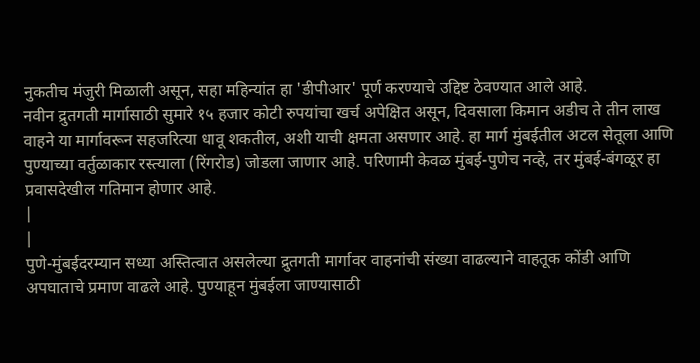नुकतीच मंजुरी मिळाली असून, सहा महिन्यांत हा 'डीपीआर' पूर्ण करण्याचे उद्दिष्ट ठेवण्यात आले आहे.
नवीन द्रुतगती मार्गासाठी सुमारे १५ हजार कोटी रुपयांचा खर्च अपेक्षित असून, दिवसाला किमान अडीच ते तीन लाख वाहने या मार्गावरून सहजरित्या धावू शकतील, अशी याची क्षमता असणार आहे. हा मार्ग मुंबईतील अटल सेतूला आणि पुण्याच्या वर्तुळाकार रस्त्याला (रिंगरोड) जोडला जाणार आहे. परिणामी केवळ मुंबई-पुणेच नव्हे, तर मुंबई-बंगळूर हा प्रवासदेखील गतिमान होणार आहे.
|
|
पुणे-मुंबईदरम्यान सध्या अस्तित्वात असलेल्या द्रुतगती मार्गावर वाहनांची संख्या वाढल्याने वाहतूक कोंडी आणि अपघाताचे प्रमाण वाढले आहे. पुण्याहून मुंबईला जाण्यासाठी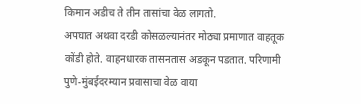किमान अडीच ते तीन तासांचा वेळ लागतो.
अपघात अथवा दरडी कोसळल्यानंतर मोठ्या प्रमाणात वाहतूक कोंडी होते. वाहनधारक तासनतास अडकून पडतात. परिणामी पुणे-मुंबईदरम्यान प्रवासाचा वेळ वाया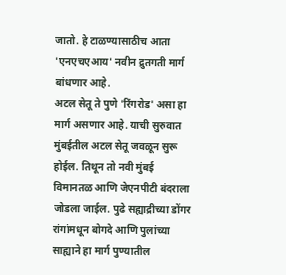जातो. हे टाळण्यासाठीच आता 'एनएचएआय' नवीन द्रुतगती मार्ग बांधणार आहे.
अटल सेतू ते पुणे 'रिंगरोड' असा हा मार्ग असणार आहे. याची सुरुवात मुंबईतील अटल सेतू जवळून सुरू होईल. तिथून तो नवी मुंबई विमानतळ आणि जेएनपीटी बंदराला जोडला जाईल. पुढे सह्याद्रीच्या डोंगर रांगांमधून बोगदे आणि पुलांच्या साह्याने हा मार्ग पुण्यातील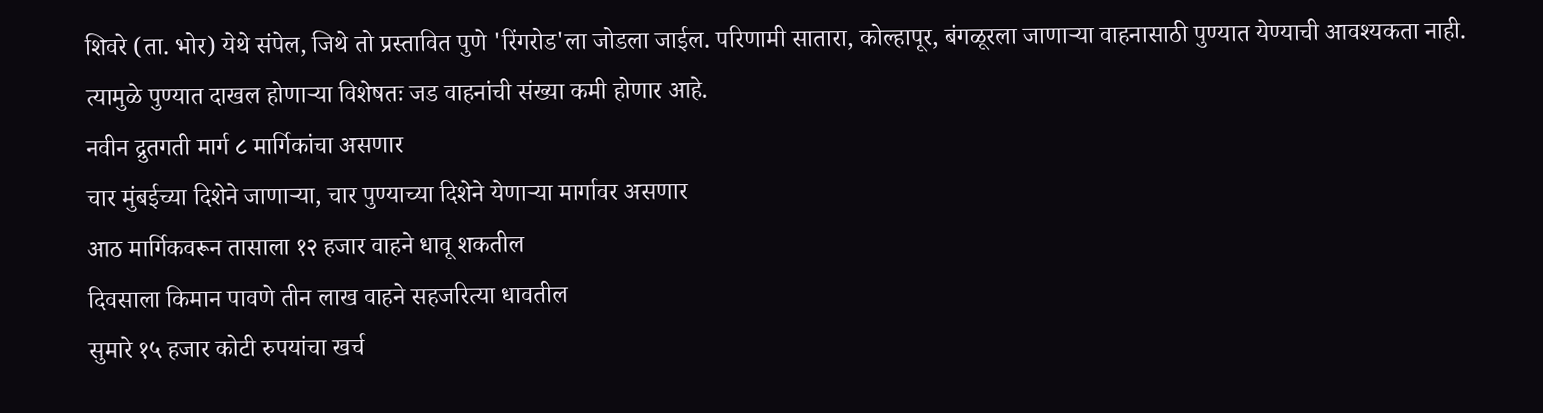शिवरे (ता. भोर) येथे संपेल, जिथे तो प्रस्तावित पुणे 'रिंगरोड'ला जोडला जाईल. परिणामी सातारा, कोल्हापूर, बंगळूरला जाणाऱ्या वाहनासाठी पुण्यात येण्याची आवश्यकता नाही. त्यामुळे पुण्यात दाखल होणाऱ्या विशेषतः जड वाहनांची संख्या कमी होणार आहे.
नवीन द्रुतगती मार्ग ८ मार्गिकांचा असणार
चार मुंबईच्या दिशेने जाणाऱ्या, चार पुण्याच्या दिशेने येणाऱ्या मार्गावर असणार
आठ मार्गिकवरून तासाला १२ हजार वाहने धावू शकतील
दिवसाला किमान पावणे तीन लाख वाहने सहजरित्या धावतील
सुमारे १५ हजार कोटी रुपयांचा खर्च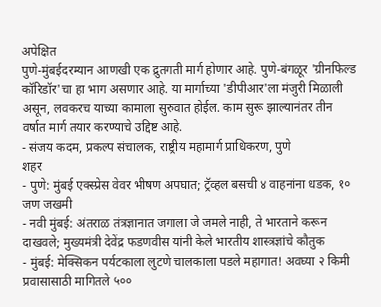अपेक्षित
पुणे-मुंबईदरम्यान आणखी एक द्रुतगती मार्ग होणार आहे. पुणे-बंगळूर 'ग्रीनफिल्ड कॉरिडॉर'चा हा भाग असणार आहे. या मार्गाच्या 'डीपीआर'ला मंजुरी मिळाली असून, लवकरच याच्या कामाला सुरुवात होईल. काम सुरू झाल्यानंतर तीन वर्षात मार्ग तयार करण्याचे उद्दिष्ट आहे.
- संजय कदम, प्रकल्प संचालक, राष्ट्रीय महामार्ग प्राधिकरण, पुणे
शहर
- पुणे: मुंबई एक्स्प्रेस वेवर भीषण अपघात; ट्रॅव्हल बसची ४ वाहनांना धडक, १० जण जखमी
- नवी मुंबई: अंतराळ तंत्रज्ञानात जगाला जे जमले नाही, ते भारताने करून दाखवले; मुख्यमंत्री देवेंद्र फडणवीस यांनी केले भारतीय शास्त्रज्ञांचे कौतुक
- मुंबई: मेक्सिकन पर्यटकाला लुटणे चालकाला पडले महागात! अवघ्या २ किमी प्रवासासाठी मागितले ५००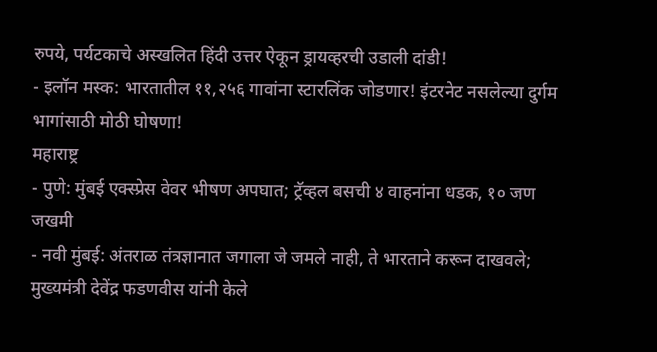रुपये, पर्यटकाचे अस्खलित हिंदी उत्तर ऐकून ड्रायव्हरची उडाली दांडी!
- इलॉन मस्क: भारतातील ११,२५६ गावांना स्टारलिंक जोडणार! इंटरनेट नसलेल्या दुर्गम भागांसाठी मोठी घोषणा!
महाराष्ट्र
- पुणे: मुंबई एक्स्प्रेस वेवर भीषण अपघात; ट्रॅव्हल बसची ४ वाहनांना धडक, १० जण जखमी
- नवी मुंबई: अंतराळ तंत्रज्ञानात जगाला जे जमले नाही, ते भारताने करून दाखवले; मुख्यमंत्री देवेंद्र फडणवीस यांनी केले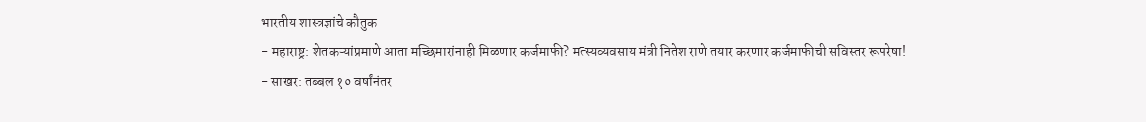भारतीय शास्त्रज्ञांचे कौतुक
- महाराष्ट्र: शेतकऱ्यांप्रमाणे आता मच्छिमारांनाही मिळणार कर्जमाफी? मत्स्यव्यवसाय मंत्री नितेश राणे तयार करणार कर्जमाफीची सविस्तर रूपरेषा!
- साखर: तब्बल १० वर्षांनंतर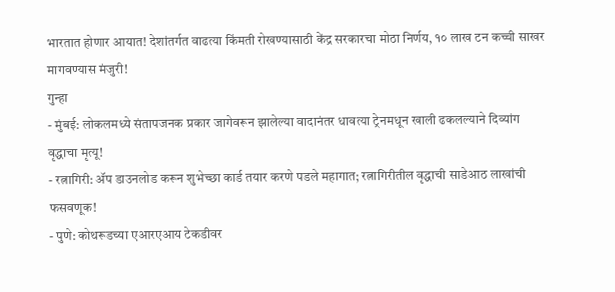भारतात होणार आयात! देशांतर्गत वाढत्या किंमती रोखण्यासाठी केंद्र सरकारचा मोठा निर्णय, १० लाख टन कच्ची साखर मागवण्यास मंजुरी!
गुन्हा
- मुंबई: लोकलमध्ये संतापजनक प्रकार जागेवरून झालेल्या वादानंतर धावत्या ट्रेनमधून खाली ढकलल्याने दिव्यांग वृद्धाचा मृत्यू!
- रत्नागिरी: ॲप डाउनलोड करून शुभेच्छा कार्ड तयार करणे पडले महागात; रत्नागिरीतील वृद्धाची साडेआठ लाखांची फसवणूक!
- पुणे: कोथरूडच्या एआरएआय टेकडीवर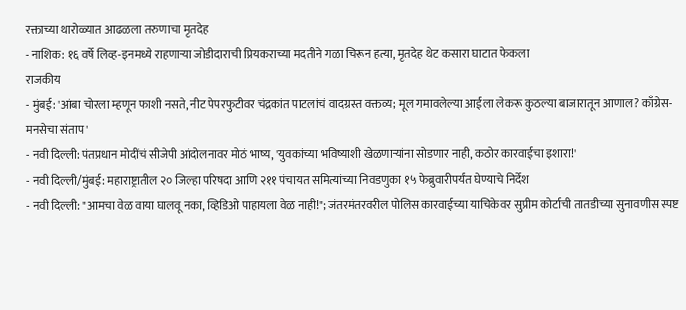रक्ताच्या थारोळ्यात आढळला तरुणाचा मृतदेह
- नाशिक: १६ वर्षे लिव्ह-इनमध्ये राहणाऱ्या जोडीदाराची प्रियकराच्या मदतीने गळा चिरून हत्या, मृतदेह थेट कसारा घाटात फेकला
राजकीय
- मुंबई: 'आंबा चोरला म्हणून फाशी नसते, नीट पेपरफुटीवर चंद्रकांत पाटलांचं वादग्रस्त वक्तव्य; मूल गमावलेल्या आईला लेकरू कुठल्या बाजारातून आणाल? काँग्रेस-मनसेचा संताप'
- नवी दिल्ली: पंतप्रधान मोदींचं सीजेपी आंदोलनावर मोठं भाष्य, 'युवकांच्या भविष्याशी खेळणाऱ्यांना सोडणार नाही, कठोर कारवाईचा इशारा!'
- नवी दिल्ली/मुंबई: महाराष्ट्रातील २० जिल्हा परिषदा आणि २११ पंचायत समित्यांच्या निवडणुका १५ फेब्रुवारीपर्यंत घेण्याचे निर्देश
- नवी दिल्ली: "आमचा वेळ वाया घालवू नका, व्हिडिओ पाहायला वेळ नाही!"; जंतरमंतरवरील पोलिस कारवाईच्या याचिकेवर सुप्रीम कोर्टाची तातडीच्या सुनावणीस स्पष्ट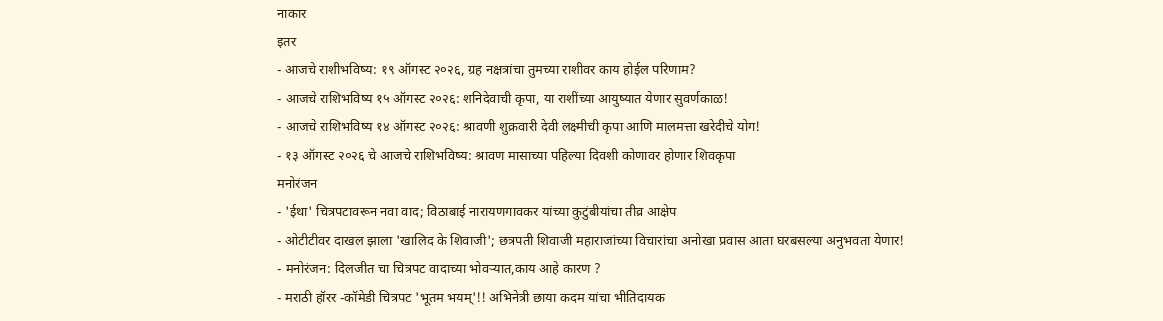नाकार
इतर
- आजचे राशीभविष्य: १९ ऑगस्ट २०२६, ग्रह नक्षत्रांचा तुमच्या राशीवर काय होईल परिणाम?
- आजचे राशिभविष्य १५ ऑगस्ट २०२६: शनिदेवाची कृपा, या राशींच्या आयुष्यात येणार सुवर्णकाळ!
- आजचे राशिभविष्य १४ ऑगस्ट २०२६: श्रावणी शुक्रवारी देवी लक्ष्मीची कृपा आणि मालमत्ता खरेदीचे योग!
- १३ ऑगस्ट २०२६ चे आजचे राशिभविष्य: श्रावण मासाच्या पहिल्या दिवशी कोणावर होणार शिवकृपा
मनोरंजन
- 'ईथा' चित्रपटावरून नवा वाद; विठाबाई नारायणगावकर यांच्या कुटुंबीयांचा तीव्र आक्षेप
- ओटीटीवर दाखल झाला 'खालिद के शिवाजी'; छत्रपती शिवाजी महाराजांच्या विचारांचा अनोखा प्रवास आता घरबसल्या अनुभवता येणार!
- मनोरंजन: दिलजीत चा चित्रपट वादाच्या भोवऱ्यात,काय आहे कारण ?
- मराठी हॉरर -कॉमेडी चित्रपट 'भूतम भयम्'!! अभिनेत्री छाया कदम यांचा भीतिदायक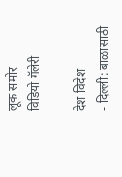लूक समोर
विडियो गॅलेरी

देश विदेश
- दिल्ली: बाळासाठी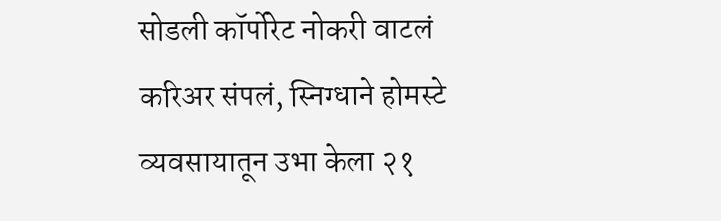सोडली कॉर्पोरेट नोकरी वाटलं करिअर संपलं, स्निग्धाने होमस्टे व्यवसायातून उभा केला २१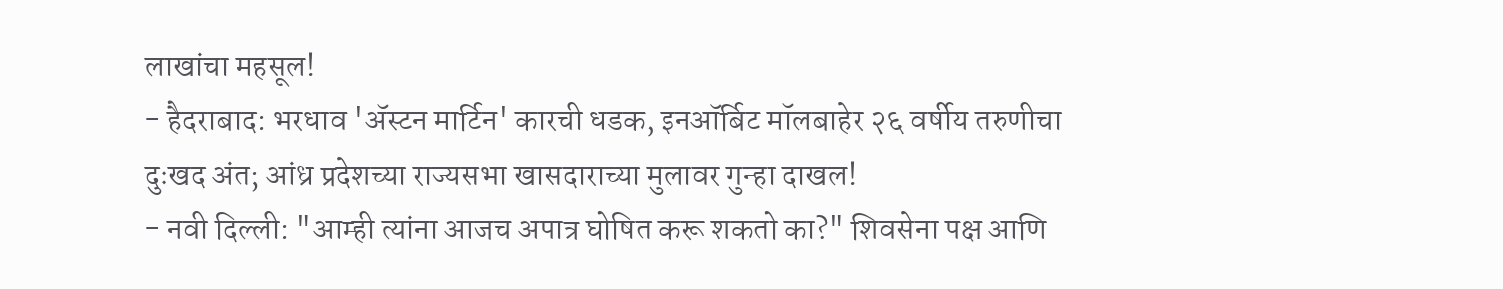लाखांचा महसूल!
- हैदराबाद: भरधाव 'ॲस्टन मार्टिन' कारची धडक, इनऑर्बिट मॉलबाहेर २६ वर्षीय तरुणीचा दुःखद अंत; आंध्र प्रदेशच्या राज्यसभा खासदाराच्या मुलावर गुन्हा दाखल!
- नवी दिल्ली: "आम्ही त्यांना आजच अपात्र घोषित करू शकतो का?" शिवसेना पक्ष आणि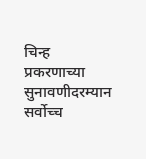चिन्ह प्रकरणाच्या सुनावणीदरम्यान सर्वोच्च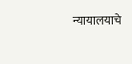न्यायालयाचे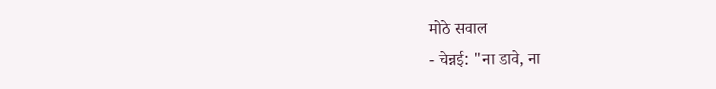मोठे सवाल
- चेन्नई: "ना डावे, ना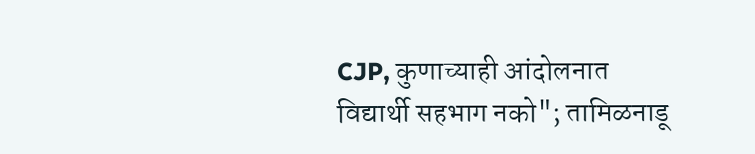CJP, कुणाच्याही आंदोलनात विद्यार्थी सहभाग नको"; तामिळनाडू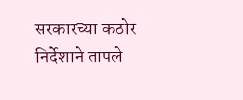सरकारच्या कठोर निर्देशाने तापले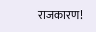राजकारण!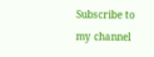Subscribe to my channel